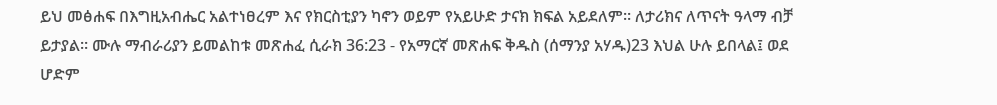ይህ መፅሐፍ በእግዚአብሔር አልተነፀረም እና የክርስቲያን ካኖን ወይም የአይሁድ ታናክ ክፍል አይደለም። ለታሪክና ለጥናት ዓላማ ብቻ ይታያል። ሙሉ ማብራሪያን ይመልከቱ መጽሐፈ ሲራክ 36:23 - የአማርኛ መጽሐፍ ቅዱስ (ሰማንያ አሃዱ)23 እህል ሁሉ ይበላል፤ ወደ ሆድም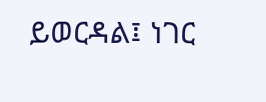ይወርዳል፤ ነገር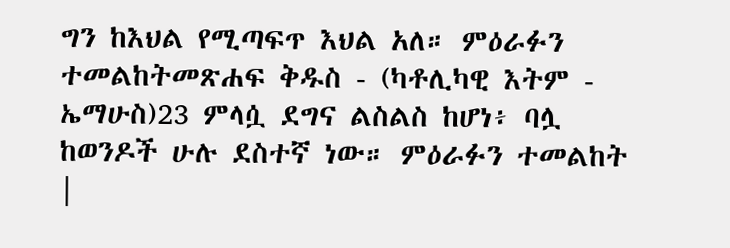ግን ከእህል የሚጣፍጥ እህል አለ። ምዕራፉን ተመልከትመጽሐፍ ቅዱስ - (ካቶሊካዊ እትም - ኤማሁስ)23 ምላሷ ደግና ልስልስ ከሆነ፥ ባሏ ከወንዶች ሁሉ ደስተኛ ነው። ምዕራፉን ተመልከት |